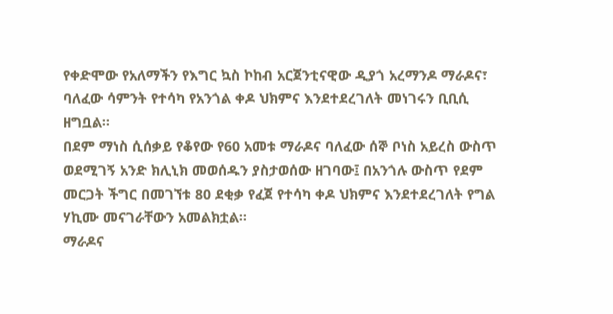የቀድሞው የአለማችን የእግር ኳስ ኮከብ አርጀንቲናዊው ዲያጎ አረማንዶ ማራዶና፣ ባለፈው ሳምንት የተሳካ የአንጎል ቀዶ ህክምና እንደተደረገለት መነገሩን ቢቢሲ ዘግቧል፡፡
በደም ማነስ ሲሰቃይ የቆየው የ60 አመቱ ማራዶና ባለፈው ሰኞ ቦነስ አይረስ ውስጥ ወደሚገኝ አንድ ክሊኒክ መወሰዱን ያስታወሰው ዘገባው፤ በአንጎሉ ውስጥ የደም መርጋት ችግር በመገኘቱ 80 ደቂቃ የፈጀ የተሳካ ቀዶ ህክምና እንደተደረገለት የግል ሃኪሙ መናገራቸውን አመልክቷል፡፡
ማራዶና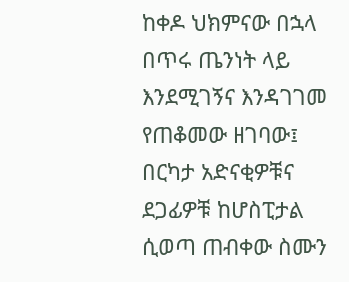ከቀዶ ህክምናው በኋላ በጥሩ ጤንነት ላይ እንደሚገኝና እንዳገገመ የጠቆመው ዘገባው፤ በርካታ አድናቂዎቹና ደጋፊዎቹ ከሆስፒታል ሲወጣ ጠብቀው ስሙን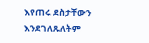እየጠሩ ደስታቸውን እንደገለጹለትም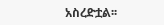አስረድቷል፡፡